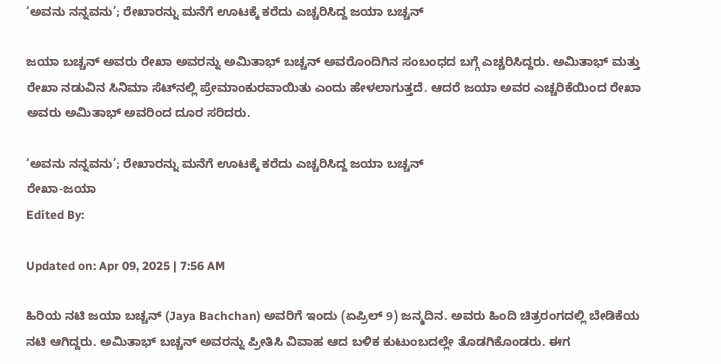‘ಅವನು ನನ್ನವನು’; ರೇಖಾರನ್ನು ಮನೆಗೆ ಊಟಕ್ಕೆ ಕರೆದು ಎಚ್ಚರಿಸಿದ್ದ ಜಯಾ ಬಚ್ಚನ್

ಜಯಾ ಬಚ್ಚನ್ ಅವರು ರೇಖಾ ಅವರನ್ನು ಅಮಿತಾಭ್ ಬಚ್ಚನ್ ಅವರೊಂದಿಗಿನ ಸಂಬಂಧದ ಬಗ್ಗೆ ಎಚ್ಚರಿಸಿದ್ದರು. ಅಮಿತಾಭ್ ಮತ್ತು ರೇಖಾ ನಡುವಿನ ಸಿನಿಮಾ ಸೆಟ್‌ನಲ್ಲಿ ಪ್ರೇಮಾಂಕುರವಾಯಿತು ಎಂದು ಹೇಳಲಾಗುತ್ತದೆ. ಆದರೆ ಜಯಾ ಅವರ ಎಚ್ಚರಿಕೆಯಿಂದ ರೇಖಾ ಅವರು ಅಮಿತಾಭ್ ಅವರಿಂದ ದೂರ ಸರಿದರು.

‘ಅವನು ನನ್ನವನು’; ರೇಖಾರನ್ನು ಮನೆಗೆ ಊಟಕ್ಕೆ ಕರೆದು ಎಚ್ಚರಿಸಿದ್ದ ಜಯಾ ಬಚ್ಚನ್
ರೇಖಾ-ಜಯಾ
Edited By:

Updated on: Apr 09, 2025 | 7:56 AM

ಹಿರಿಯ ನಟಿ ಜಯಾ ಬಚ್ಚನ್ (Jaya Bachchan) ಅವರಿಗೆ ಇಂದು (ಏಪ್ರಿಲ್ 9) ಜನ್ಮದಿನ. ಅವರು ಹಿಂದಿ ಚಿತ್ರರಂಗದಲ್ಲಿ ಬೇಡಿಕೆಯ ನಟಿ ಆಗಿದ್ದರು. ಅಮಿತಾಭ್ ಬಚ್ಚನ್ ಅವರನ್ನು ಪ್ರೀತಿಸಿ ವಿವಾಹ ಆದ ಬಳಿಕ ಕುಟುಂಬದಲ್ಲೇ ತೊಡಗಿಕೊಂಡರು. ಈಗ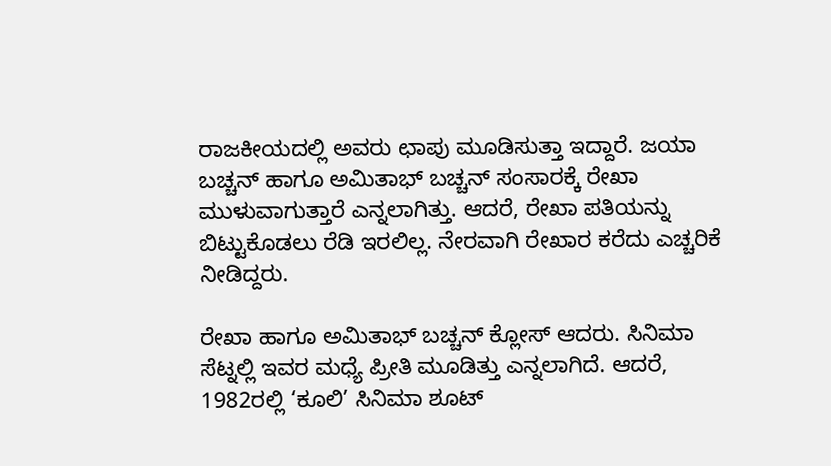ರಾಜಕೀಯದಲ್ಲಿ ಅವರು ಛಾಪು ಮೂಡಿಸುತ್ತಾ ಇದ್ದಾರೆ. ಜಯಾ ಬಚ್ಚನ್ ಹಾಗೂ ಅಮಿತಾಭ್ ಬಚ್ಚನ್ ಸಂಸಾರಕ್ಕೆ ರೇಖಾ ಮುಳುವಾಗುತ್ತಾರೆ ಎನ್ನಲಾಗಿತ್ತು. ಆದರೆ, ರೇಖಾ ಪತಿಯನ್ನು ಬಿಟ್ಟುಕೊಡಲು ರೆಡಿ ಇರಲಿಲ್ಲ. ನೇರವಾಗಿ ರೇಖಾರ ಕರೆದು ಎಚ್ಚರಿಕೆ ನೀಡಿದ್ದರು.

ರೇಖಾ ಹಾಗೂ ಅಮಿತಾಭ್ ಬಚ್ಚನ್ ಕ್ಲೋಸ್ ಆದರು. ಸಿನಿಮಾ ಸೆಟ್ನಲ್ಲಿ ಇವರ ಮಧ್ಯೆ ಪ್ರೀತಿ ಮೂಡಿತ್ತು ಎನ್ನಲಾಗಿದೆ. ಆದರೆ, 1982ರಲ್ಲಿ ‘ಕೂಲಿ’ ಸಿನಿಮಾ ಶೂಟ್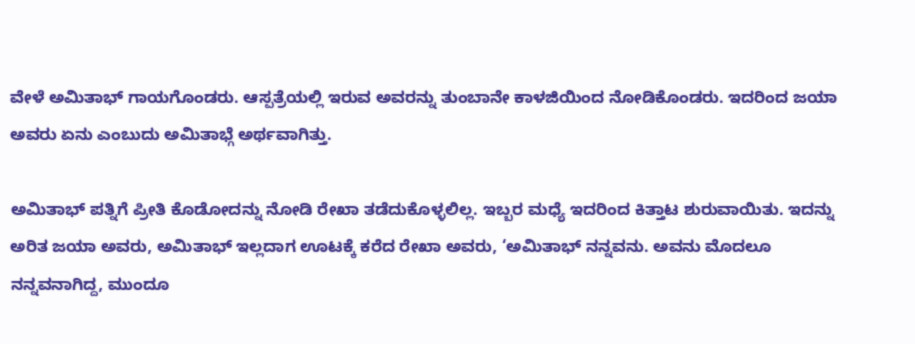ವೇಳೆ ಅಮಿತಾಭ್ ಗಾಯಗೊಂಡರು. ಆಸ್ಪತ್ರೆಯಲ್ಲಿ ಇರುವ ಅವರನ್ನು ತುಂಬಾನೇ ಕಾಳಜಿಯಿಂದ ನೋಡಿಕೊಂಡರು. ಇದರಿಂದ ಜಯಾ ಅವರು ಏನು ಎಂಬುದು ಅಮಿತಾಭ್ಗೆ ಅರ್ಥವಾಗಿತ್ತು.

ಅಮಿತಾಭ್ ಪತ್ನಿಗೆ ಪ್ರೀತಿ ಕೊಡೋದನ್ನು ನೋಡಿ ರೇಖಾ ತಡೆದುಕೊಳ್ಳಲಿಲ್ಲ. ಇಬ್ಬರ ಮಧ್ಯೆ ಇದರಿಂದ ಕಿತ್ತಾಟ ಶುರುವಾಯಿತು. ಇದನ್ನು ಅರಿತ ಜಯಾ ಅವರು, ಅಮಿತಾಭ್ ಇಲ್ಲದಾಗ ಊಟಕ್ಕೆ ಕರೆದ ರೇಖಾ ಅವರು, ‘ಅಮಿತಾಭ್ ನನ್ನವನು. ಅವನು ಮೊದಲೂ ನನ್ನವನಾಗಿದ್ದ, ಮುಂದೂ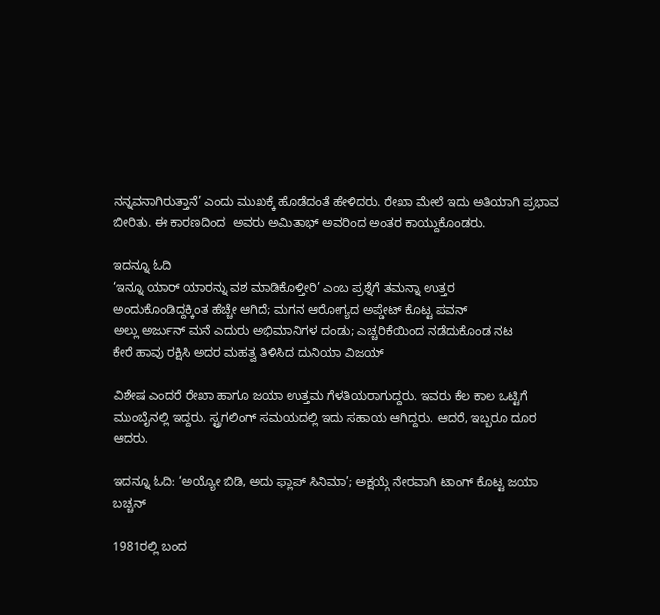ನನ್ನವನಾಗಿರುತ್ತಾನೆ’ ಎಂದು ಮುಖಕ್ಕೆ ಹೊಡೆದಂತೆ ಹೇಳಿದರು. ರೇಖಾ ಮೇಲೆ ಇದು ಅತಿಯಾಗಿ ಪ್ರಭಾವ ಬೀರಿತು. ಈ ಕಾರಣದಿಂದ  ಅವರು ಅಮಿತಾಭ್ ಅವರಿಂದ ಅಂತರ ಕಾಯ್ದುಕೊಂಡರು.

ಇದನ್ನೂ ಓದಿ
‘ಇನ್ನೂ ಯಾರ್ ಯಾರನ್ನು ವಶ ಮಾಡಿಕೊಳ್ತೀರಿ’ ಎಂಬ ಪ್ರಶ್ನೆಗೆ ತಮನ್ನಾ ಉತ್ತರ
ಅಂದುಕೊಂಡಿದ್ದಕ್ಕಿಂತ ಹೆಚ್ಚೇ ಆಗಿದೆ; ಮಗನ ಆರೋಗ್ಯದ ಅಪ್ಡೇಟ್ ಕೊಟ್ಟ ಪವನ್
ಅಲ್ಲು ಅರ್ಜುನ್ ಮನೆ ಎದುರು ಅಭಿಮಾನಿಗಳ ದಂಡು; ಎಚ್ಚರಿಕೆಯಿಂದ ನಡೆದುಕೊಂಡ ನಟ
ಕೇರೆ ಹಾವು ರಕ್ಷಿಸಿ ಅದರ ಮಹತ್ವ ತಿಳಿಸಿದ ದುನಿಯಾ ವಿಜಯ್

ವಿಶೇಷ ಎಂದರೆ ರೇಖಾ ಹಾಗೂ ಜಯಾ ಉತ್ತಮ ಗೆಳತಿಯರಾಗುದ್ದರು. ಇವರು ಕೆಲ ಕಾಲ ಒಟ್ಟಿಗೆ ಮುಂಬೈನಲ್ಲಿ ಇದ್ದರು. ಸ್ಟ್ರಗಲಿಂಗ್ ಸಮಯದಲ್ಲಿ ಇದು ಸಹಾಯ ಆಗಿದ್ದರು. ಆದರೆ, ಇಬ್ಬರೂ ದೂರ ಆದರು.

ಇದನ್ನೂ ಓದಿ: ‘ಅಯ್ಯೋ ಬಿಡಿ, ಅದು ಫ್ಲಾಪ್ ಸಿನಿಮಾ’; ಅಕ್ಷಯ್ಗೆ ನೇರವಾಗಿ ಟಾಂಗ್ ಕೊಟ್ಟ ಜಯಾ ಬಚ್ಚನ್

1981ರಲ್ಲಿ ಬಂದ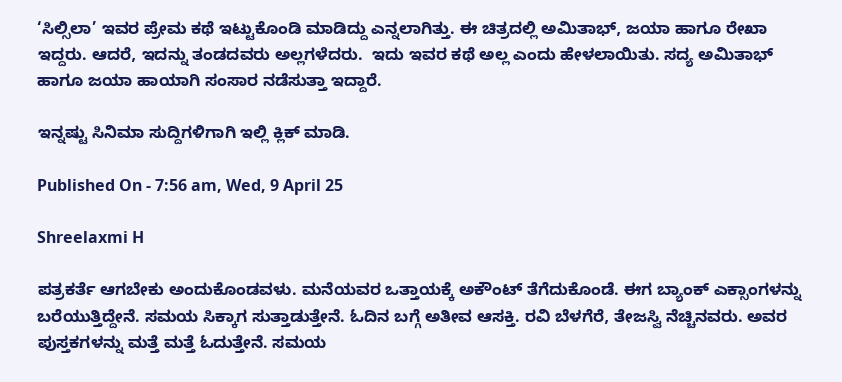‘ಸಿಲ್ಸಿಲಾ’ ಇವರ ಪ್ರೇಮ ಕಥೆ ಇಟ್ಟುಕೊಂಡಿ ಮಾಡಿದ್ದು ಎನ್ನಲಾಗಿತ್ತು. ಈ ಚಿತ್ರದಲ್ಲಿ ಅಮಿತಾಭ್, ಜಯಾ ಹಾಗೂ ರೇಖಾ ಇದ್ದರು. ಆದರೆ, ಇದನ್ನು ತಂಡದವರು ಅಲ್ಲಗಳೆದರು.  ಇದು ಇವರ ಕಥೆ ಅಲ್ಲ ಎಂದು ಹೇಳಲಾಯಿತು. ಸದ್ಯ ಅಮಿತಾಭ್ ಹಾಗೂ ಜಯಾ ಹಾಯಾಗಿ ಸಂಸಾರ ನಡೆಸುತ್ತಾ ಇದ್ದಾರೆ.

ಇನ್ನಷ್ಟು ಸಿನಿಮಾ ಸುದ್ದಿಗಳಿಗಾಗಿ ಇಲ್ಲಿ ಕ್ಲಿಕ್ ಮಾಡಿ.

Published On - 7:56 am, Wed, 9 April 25

Shreelaxmi H

ಪತ್ರಕರ್ತೆ ಆಗಬೇಕು ಅಂದುಕೊಂಡವಳು. ಮನೆಯವರ ಒತ್ತಾಯಕ್ಕೆ ಅಕೌಂಟ್ ತೆಗೆದುಕೊಂಡೆ. ಈಗ ಬ್ಯಾಂಕ್ ಎಕ್ಸಾಂಗಳನ್ನು ಬರೆಯುತ್ತಿದ್ದೇನೆ. ಸಮಯ ಸಿಕ್ಕಾಗ ಸುತ್ತಾಡುತ್ತೇನೆ. ಓದಿನ ಬಗ್ಗೆ ಅತೀವ ಆಸಕ್ತಿ. ರವಿ ಬೆಳಗೆರೆ, ತೇಜಸ್ವಿ ನೆಚ್ಚಿನವರು. ಅವರ ಪುಸ್ತಕಗಳನ್ನು ಮತ್ತೆ ಮತ್ತೆ ಓದುತ್ತೇನೆ. ಸಮಯ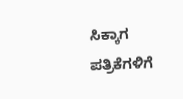ಸಿಕ್ಕಾಗ ಪತ್ರಿಕೆಗಳಿಗೆ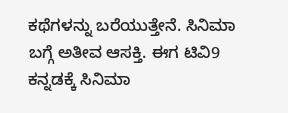ಕಥೆಗಳನ್ನು ಬರೆಯುತ್ತೇನೆ. ಸಿನಿಮಾ ಬಗ್ಗೆ ಅತೀವ ಆಸಕ್ತಿ. ಈಗ ಟಿವಿ9 ಕನ್ನಡಕ್ಕೆ ಸಿನಿಮಾ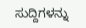ಸುದ್ದಿಗಳನ್ನು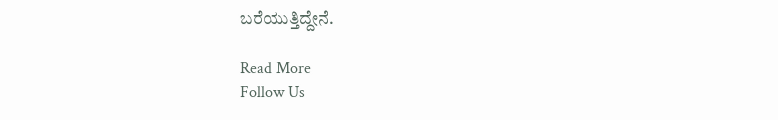ಬರೆಯುತ್ತಿದ್ದೇನೆ.

Read More
Follow Us